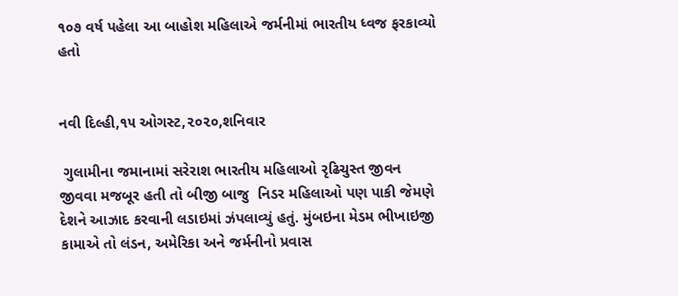૧૦૭ વર્ષ પહેલા આ બાહોશ મહિલાએ જર્મનીમાં ભારતીય ધ્વજ ફરકાવ્યો હતો


નવી દિલ્હી,૧૫ ઓગસ્ટ,૨૦૨૦,શનિવાર

 ગુલામીના જમાનામાં સરેરાશ ભારતીય મહિલાઓ રૃઢિચુસ્ત જીવન જીવવા મજબૂર હતી તો બીજી બાજુ  નિડર મહિલાઓ પણ પાકી જેમણે દેશને આઝાદ કરવાની લડાઇમાં ઝંપલાવ્યું હતું. મુંબઇના મેડમ ભીખાઇજી કામાએ તો લંડન, અમેરિકા અને જર્મનીનો પ્રવાસ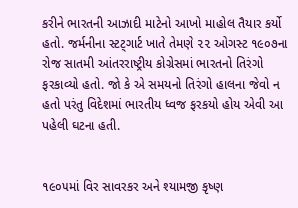કરીને ભારતની આઝાદી માટેનો આખો માહોલ તૈયાર કર્યો હતો. જર્મનીના સ્ટટ્ગાર્ટ ખાતે તેમણે ૨૨ ઓગસ્ટ ૧૯૦૭ના રોજ સાતમી આંતરરાષ્ટ્રીય કોગ્રેસમાં ભારતનો તિરંગો ફરકાવ્યો હતો. જો કે એ સમયનો તિરંગો હાલના જેવો ન હતો પરંતુ વિદેશમાં ભારતીય ધ્વજ ફરકયો હોય એવી આ પહેલી ઘટના હતી.


૧૯૦૫માં વિર સાવરકર અને શ્યામજી કૃષ્ણ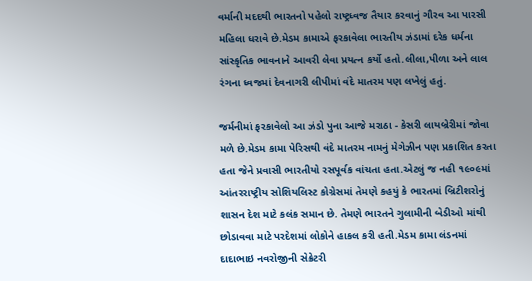વર્માની મદદથી ભારતનો પહેલો રાષ્ટ્રધ્વજ તૈયાર કરવાનું ગૌરવ આ પારસી મહિલા ધરાવે છે.મેડમ કામાએ ફરકાવેલા ભારતીય ઝંડામાં દરેક ધર્મના સાંસ્કૃતિક ભાવનાને આવરી લેવા પ્રયત્ન કર્યો હતો.લીલા,પીળા અને લાલ રંગના ધ્વજમાં દેવનાગરી લીપીમાં વંદે માતરમ પણ લખેલું હતું.

જર્મનીમાં ફરકાવેલો આ ઝંડો પુના આજે મરાઠા - કેસરી લાયબ્રેરીમાં જોવા મળે છે.મેડમ કામા પેરિસથી વંદે માતરમ નામનું મેગેઝીન પણ પ્રકાશિત કરતા હતા જેને પ્રવાસી ભારતીયો રસપૂર્વક વાંચતા હતા.એટલું જ નહી ૧૯૦૯માં આંતરરાષ્ટ્રીય સોશિયલિસ્ટ કોગ્રેસમાં તેમણે કહયું કે ભારતમાં બ્રિટીશરોનું શાસન દેશ માટે કલંક સમાન છે. તેમણે ભારતને ગુલામીની બેડીઓ માંથી છોડાવવા માટે પરદેશમાં લોકોને હાકલ કરી હતી.મેડમ કામા લંડનમાં દાદાભાઇ નવરોજીની સેક્રેટરી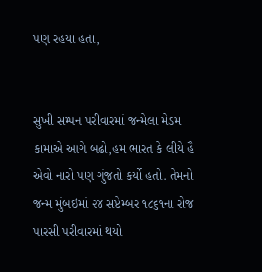પણ રહયા હતા,


સુખી સમ્પન પરીવારમાં જન્મેલા મેડમ કામાએ આગે બઢો,હમ ભારત કે લીયે હૈ એવો નારો પણ ગુંજતો કર્યો હતો. તેમનો જન્મ મુંબઇમાં ૨૪ સપ્ટેમ્બર ૧૮૬૧ના રોજ પારસી પરીવારમાં થયો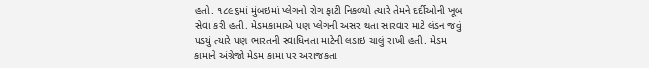હતો. ૧૮૯૬માં મુંબઇમાં પ્લેગનો રોગ ફાટી નિકળ્યો ત્યારે તેમને દર્દીઓની ખૂબ સેવા કરી હતી. મેડમકામાએ પણ પ્લેગની અસર થતા સારવાર માટે લંડન જવું પડયું ત્યારે પણ ભારતની સ્વાધિનતા માટેની લડાઇ ચાલું રાખી હતી. મેડમ કામાને અંગ્રેજો મેડમ કામા પર અરાજકતા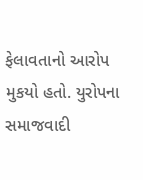ફેલાવતાનો આરોપ મુકયો હતો. યુરોપના સમાજવાદી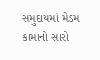સમુદાયમાં મેડમ કામાનો સારો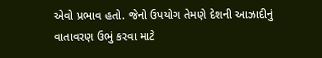એવો પ્રભાવ હતો. જેનો ઉપયોગ તેમણે દેશની આઝાદીનું વાતાવરણ ઉભું કરવા માટે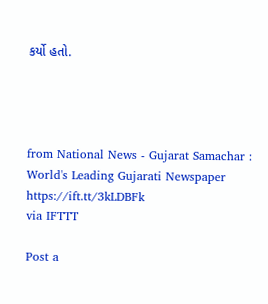કર્યો હતો.




from National News - Gujarat Samachar : World's Leading Gujarati Newspaper https://ift.tt/3kLDBFk
via IFTTT

Post a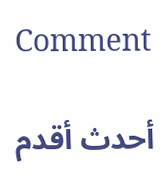Comment

أحدث أقدم